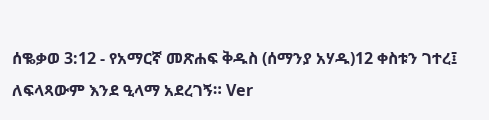ሰቈቃወ 3:12 - የአማርኛ መጽሐፍ ቅዱስ (ሰማንያ አሃዱ)12 ቀስቱን ገተረ፤ ለፍላጻውም እንደ ዒላማ አደረገኝ። Ver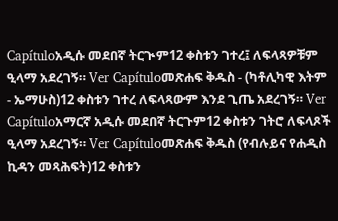Capítuloአዲሱ መደበኛ ትርጒም12 ቀስቱን ገተረ፤ ለፍላጻዎቹም ዒላማ አደረገኝ። Ver Capítuloመጽሐፍ ቅዱስ - (ካቶሊካዊ እትም - ኤማሁስ)12 ቀስቱን ገተረ ለፍላጻውም እንደ ጊጤ አደረገኝ። Ver Capítuloአማርኛ አዲሱ መደበኛ ትርጉም12 ቀስቱን ገትሮ ለፍላጾች ዒላማ አደረገኝ። Ver Capítuloመጽሐፍ ቅዱስ (የብሉይና የሐዲስ ኪዳን መጻሕፍት)12 ቀስቱን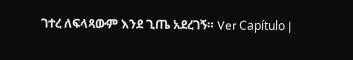ገተረ ለፍላጻውም እንደ ጊጤ አደረገኝ። Ver Capítulo |